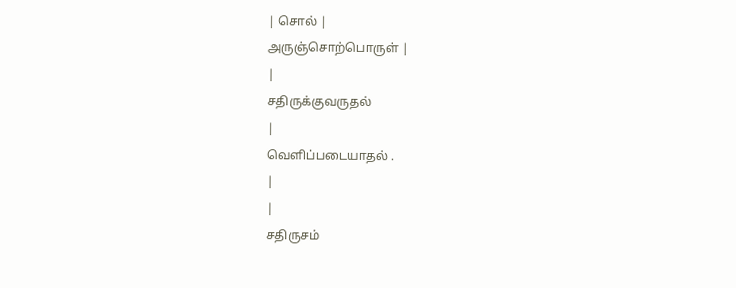| சொல் |
அருஞ்சொற்பொருள் |
|
சதிருக்குவருதல்
|
வெளிப்படையாதல் .
|
|
சதிருசம்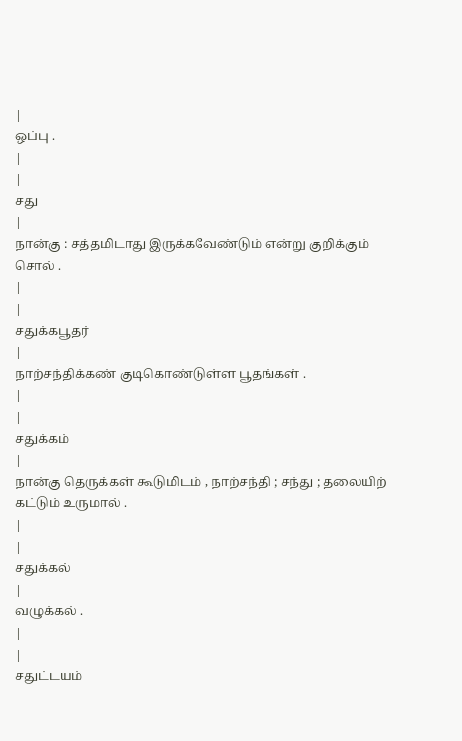|
ஒப்பு .
|
|
சது
|
நான்கு : சத்தமிடாது இருக்கவேண்டும் என்று குறிக்கும் சொல் .
|
|
சதுக்கபூதர்
|
நாற்சந்திக்கண் குடிகொண்டுள்ள பூதங்கள் .
|
|
சதுக்கம்
|
நான்கு தெருக்கள் கூடுமிடம் , நாற்சந்தி ; சந்து ; தலையிற் கட்டும் உருமால் .
|
|
சதுக்கல்
|
வழுக்கல் .
|
|
சதுட்டயம்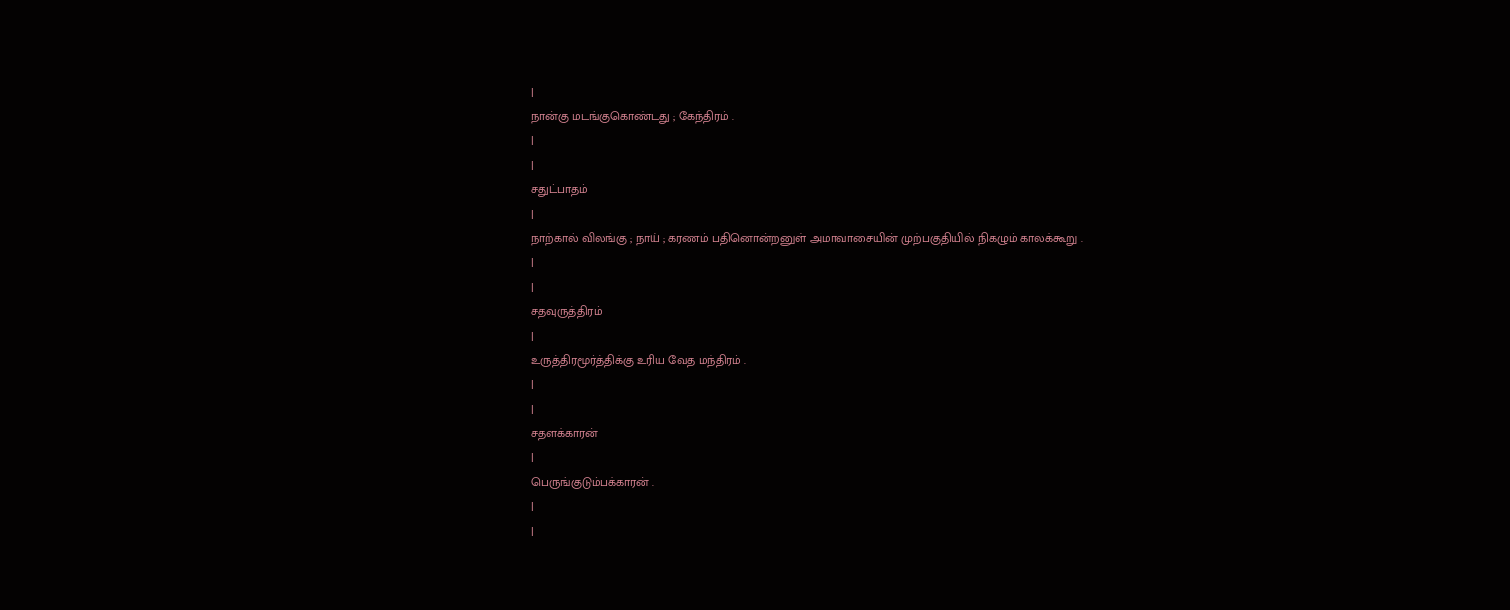|
நான்கு மடங்குகொண்டது ; கேந்திரம் .
|
|
சதுட்பாதம்
|
நாற்கால் விலங்கு ; நாய் ; கரணம் பதினொன்றனுள் அமாவாசையின் முற்பகுதியில் நிகழும் காலக்கூறு .
|
|
சதவுருத்திரம்
|
உருத்திரமூர்த்திக்கு உரிய வேத மந்திரம் .
|
|
சதளக்காரன்
|
பெருங்குடும்பக்காரன் .
|
|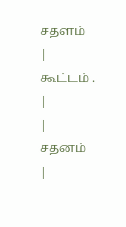சதளம்
|
கூட்டம் .
|
|
சதனம்
|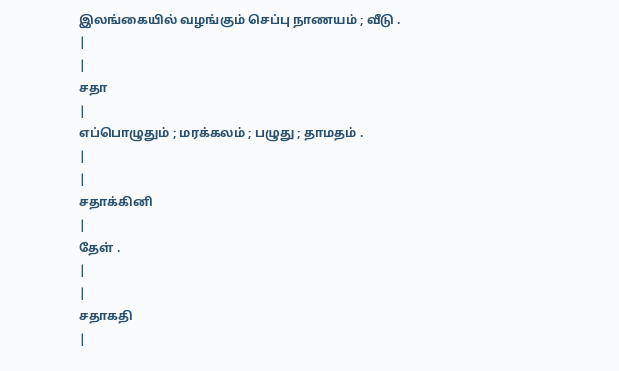இலங்கையில் வழங்கும் செப்பு நாணயம் ; வீடு .
|
|
சதா
|
எப்பொழுதும் ; மரக்கலம் ; பழுது ; தாமதம் .
|
|
சதாக்கினி
|
தேள் .
|
|
சதாகதி
|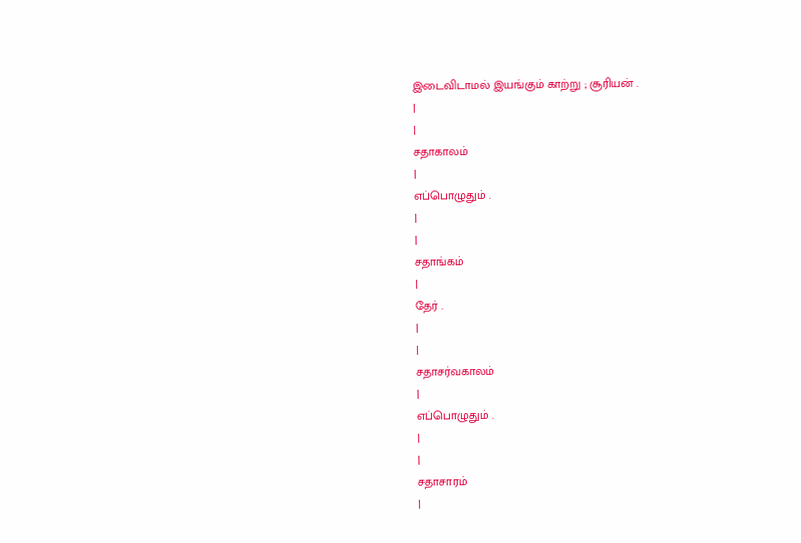இடைவிடாமல் இயங்கும் காற்று ; சூரியன் .
|
|
சதாகாலம்
|
எப்பொழுதும் .
|
|
சதாங்கம்
|
தேர் .
|
|
சதாசர்வகாலம்
|
எப்பொழுதும் .
|
|
சதாசாரம்
|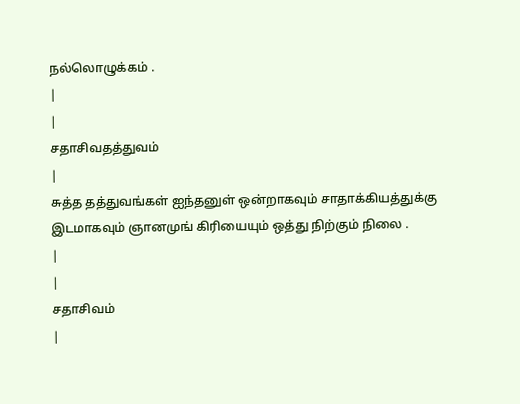நல்லொழுக்கம் .
|
|
சதாசிவதத்துவம்
|
சுத்த தத்துவங்கள் ஐந்தனுள் ஒன்றாகவும் சாதாக்கியத்துக்கு இடமாகவும் ஞானமுங் கிரியையும் ஒத்து நிற்கும் நிலை .
|
|
சதாசிவம்
|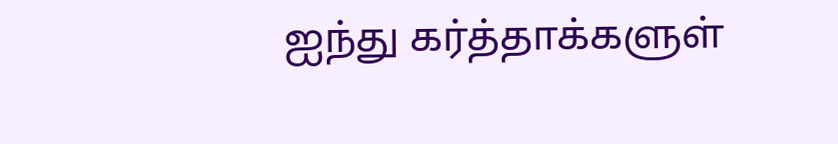ஐந்து கர்த்தாக்களுள்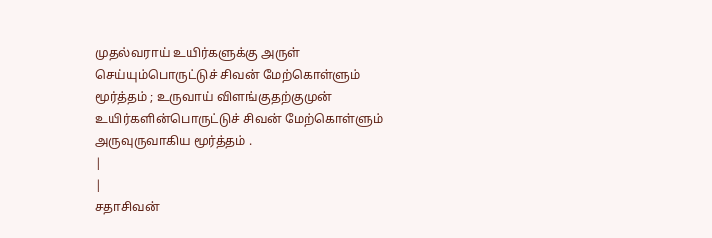முதல்வராய் உயிர்களுக்கு அருள் செய்யும்பொருட்டுச் சிவன் மேற்கொள்ளும் மூர்த்தம் ; உருவாய் விளங்குதற்குமுன் உயிர்களின்பொருட்டுச் சிவன் மேற்கொள்ளும் அருவுருவாகிய மூர்த்தம் .
|
|
சதாசிவன்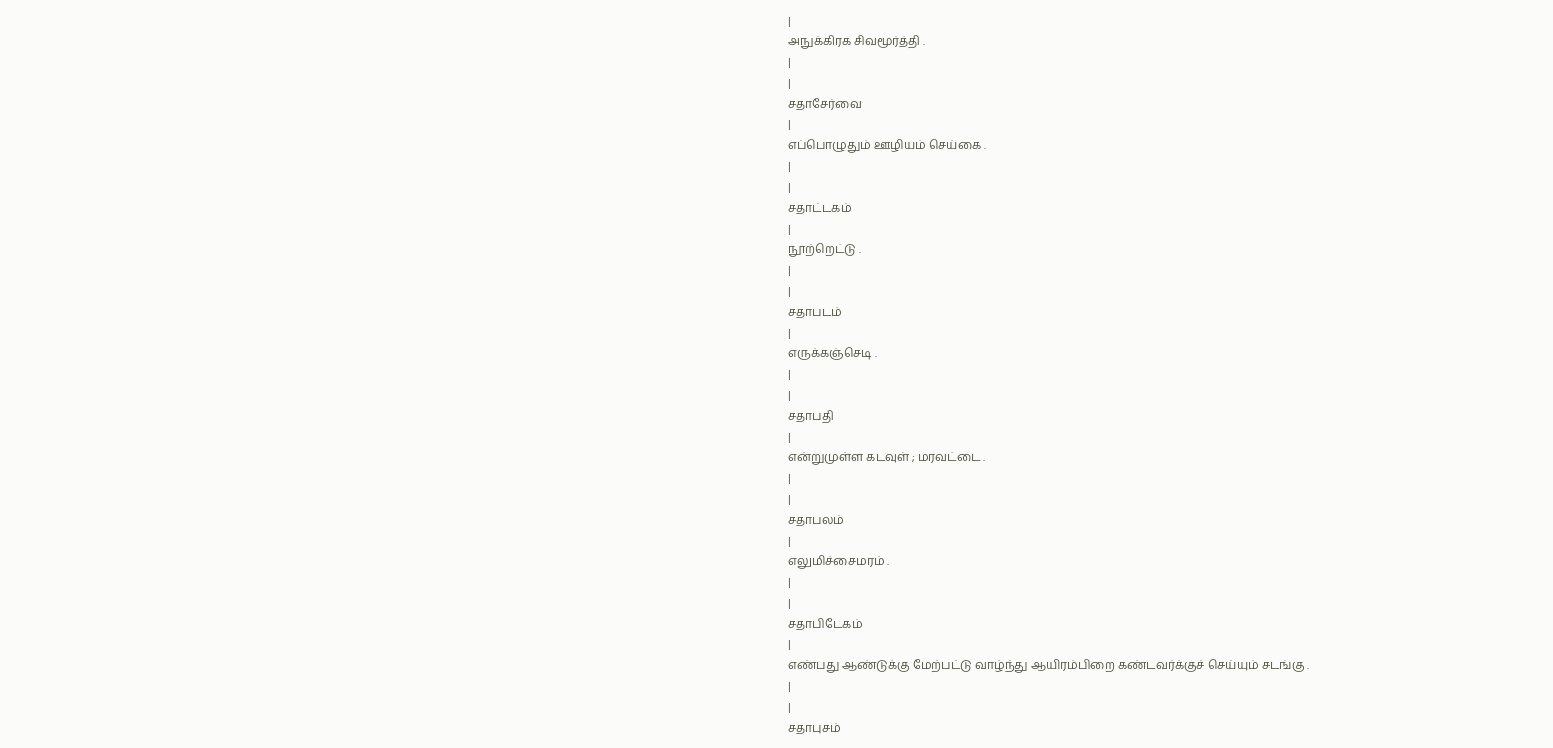|
அநுக்கிரக சிவமூர்த்தி .
|
|
சதாசேர்வை
|
எப்பொழுதும் ஊழியம் செய்கை .
|
|
சதாட்டகம்
|
நூற்றெட்டு .
|
|
சதாபடம்
|
எருக்கஞ்செடி .
|
|
சதாபதி
|
என்றுமுள்ள கடவுள் ; மரவட்டை .
|
|
சதாபலம்
|
எலுமிச்சைமரம் .
|
|
சதாபிடேகம்
|
எண்பது ஆண்டுக்கு மேற்பட்டு வாழ்ந்து ஆயிரம்பிறை கண்டவர்க்குச் செய்யும் சடங்கு .
|
|
சதாபுசம்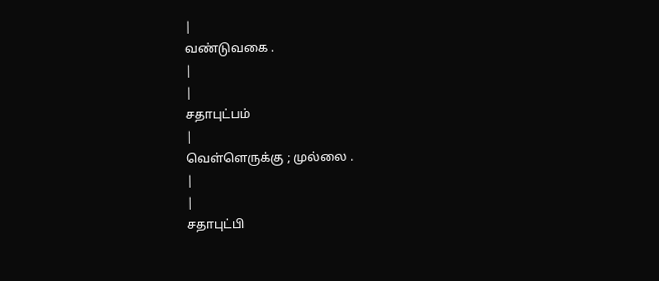|
வண்டுவகை .
|
|
சதாபுட்பம்
|
வெள்ளெருக்கு ; முல்லை .
|
|
சதாபுட்பி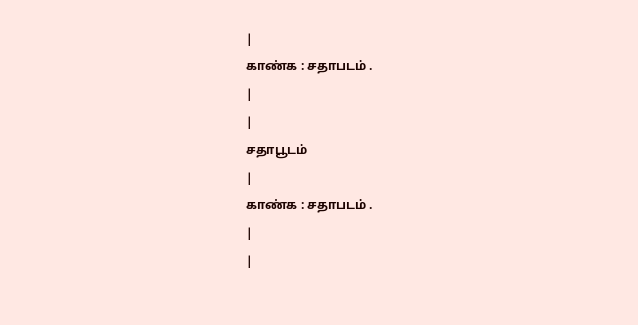|
காண்க : சதாபடம் .
|
|
சதாபூடம்
|
காண்க : சதாபடம் .
|
|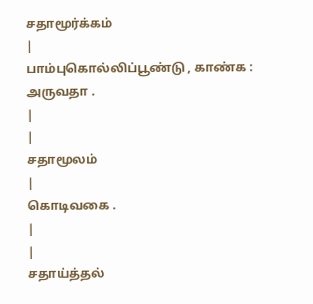சதாமூர்க்கம்
|
பாம்புகொல்லிப்பூண்டு , காண்க : அருவதா .
|
|
சதாமூலம்
|
கொடிவகை .
|
|
சதாய்த்தல்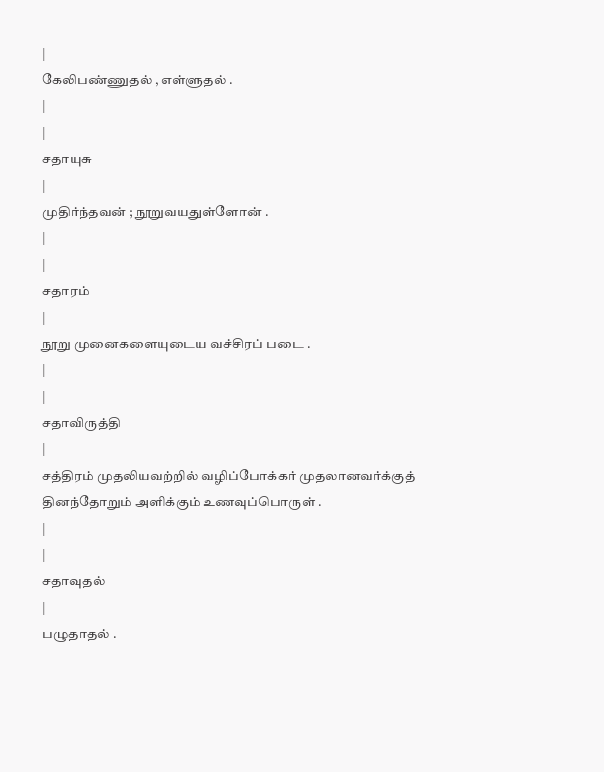|
கேலிபண்ணுதல் , எள்ளுதல் .
|
|
சதாயுசு
|
முதிர்ந்தவன் ; நூறுவயதுள்ளோன் .
|
|
சதாரம்
|
நூறு முனைகளையுடைய வச்சிரப் படை .
|
|
சதாவிருத்தி
|
சத்திரம் முதலியவற்றில் வழிப்போக்கர் முதலானவர்க்குத் தினந்தோறும் அளிக்கும் உணவுப்பொருள் .
|
|
சதாவுதல்
|
பழுதாதல் .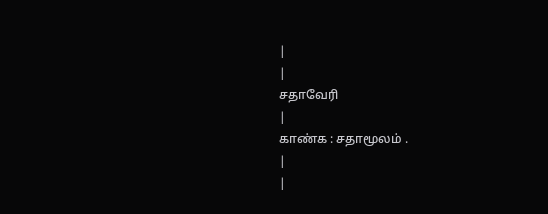|
|
சதாவேரி
|
காண்க : சதாமூலம் .
|
|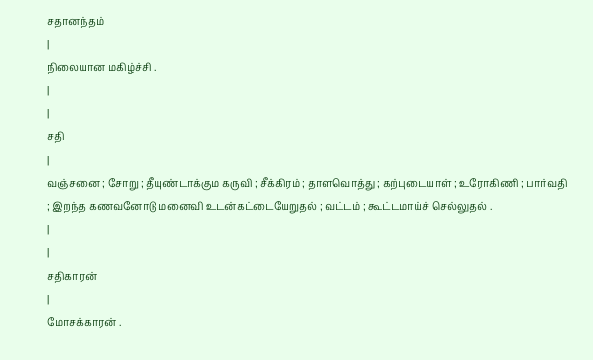சதானந்தம்
|
நிலையான மகிழ்ச்சி .
|
|
சதி
|
வஞ்சனை ; சோறு ; தீயுண்டாக்கும கருவி ; சீக்கிரம் ; தாளவொத்து ; கற்புடையாள் ; உரோகிணி ; பார்வதி ; இறந்த கணவனோடு மனைவி உடன்கட்டையேறுதல் ; வட்டம் ; கூட்டமாய்ச் செல்லுதல் .
|
|
சதிகாரன்
|
மோசக்காரன் .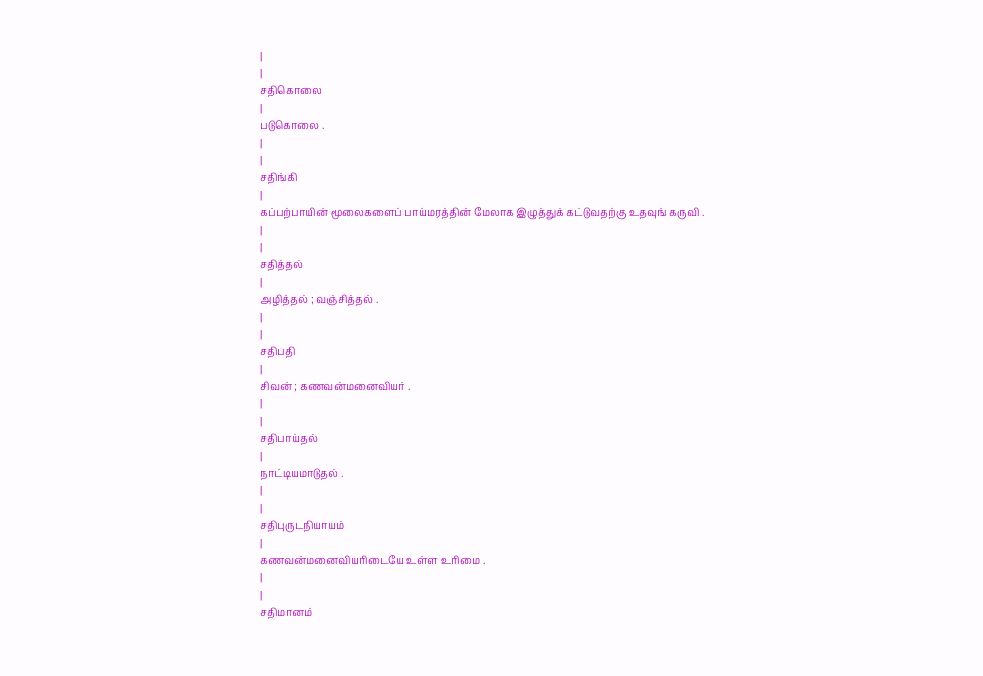|
|
சதிகொலை
|
படுகொலை .
|
|
சதிங்கி
|
கப்பற்பாயின் மூலைகளைப் பாய்மரத்தின் மேலாக இழுத்துக் கட்டுவதற்கு உதவுங் கருவி .
|
|
சதித்தல்
|
அழித்தல் ; வஞ்சித்தல் .
|
|
சதிபதி
|
சிவன் ; கணவன்மனைவியர் .
|
|
சதிபாய்தல்
|
நாட்டியமாடுதல் .
|
|
சதிபுருடநியாயம்
|
கணவன்மனைவியரிடையே உள்ள உரிமை .
|
|
சதிமானம்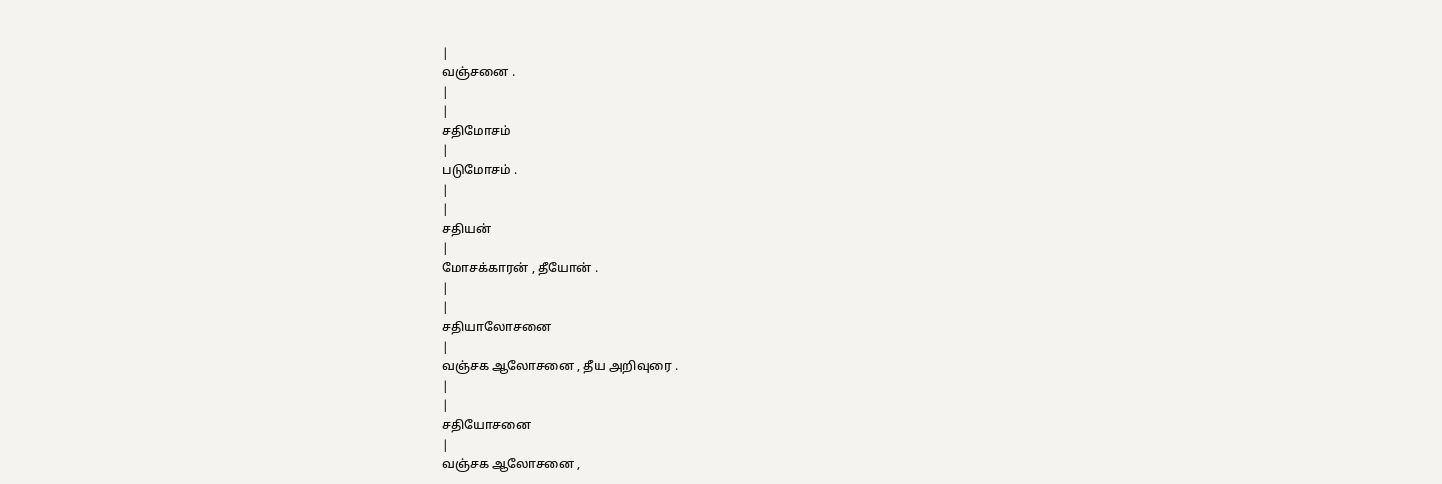|
வஞ்சனை .
|
|
சதிமோசம்
|
படுமோசம் .
|
|
சதியன்
|
மோசக்காரன் , தீயோன் .
|
|
சதியாலோசனை
|
வஞ்சக ஆலோசனை , தீய அறிவுரை .
|
|
சதியோசனை
|
வஞ்சக ஆலோசனை ,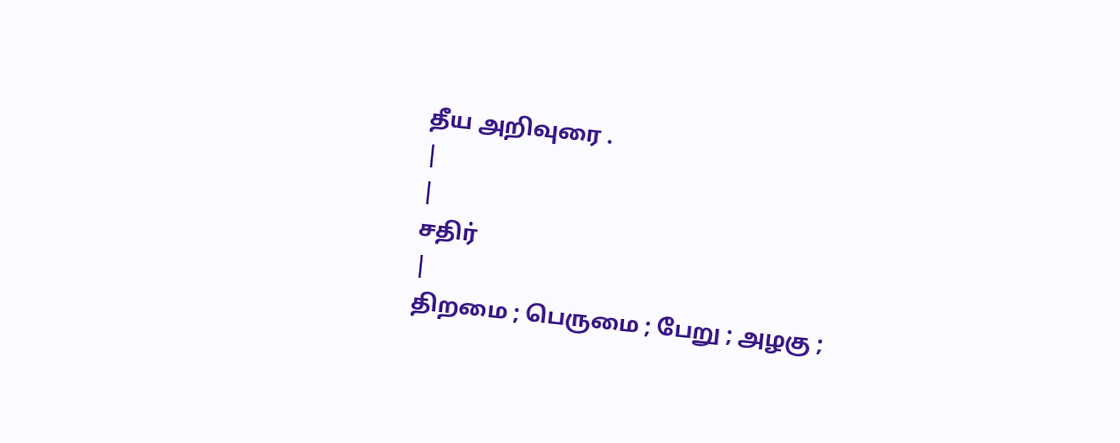தீய அறிவுரை .
|
|
சதிர்
|
திறமை ; பெருமை ; பேறு ; அழகு ;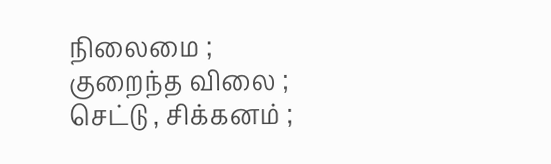நிலைமை ; குறைந்த விலை ; செட்டு , சிக்கனம் ;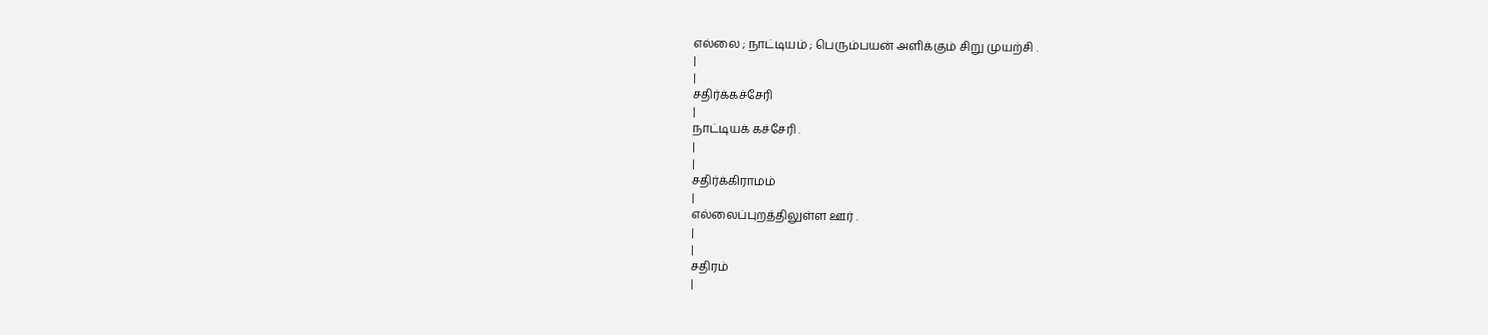எல்லை ; நாட்டியம் ; பெரும்பயன் அளிக்கும் சிறு முயற்சி .
|
|
சதிர்க்கச்சேரி
|
நாட்டியக் கச்சேரி .
|
|
சதிர்க்கிராமம்
|
எல்லைப்புறத்திலுள்ள ஊர் .
|
|
சதிரம்
|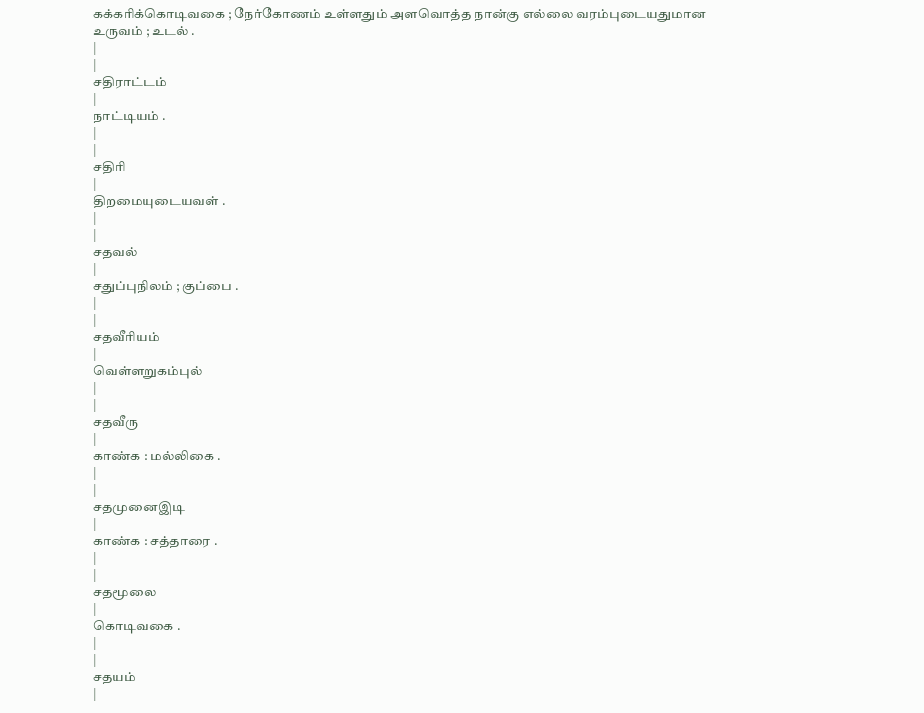கக்கரிக்கொடிவகை ; நேர்கோணம் உள்ளதும் அளவொத்த நான்கு எல்லை வரம்புடையதுமான உருவம் ; உடல் .
|
|
சதிராட்டம்
|
நாட்டியம் .
|
|
சதிரி
|
திறமையுடையவள் .
|
|
சதவல்
|
சதுப்புநிலம் ; குப்பை .
|
|
சதவீரியம்
|
வெள்ளறுகம்புல்
|
|
சதவீரு
|
காண்க : மல்லிகை .
|
|
சதமுனைஇடி
|
காண்க : சத்தாரை .
|
|
சதமூலை
|
கொடிவகை .
|
|
சதயம்
|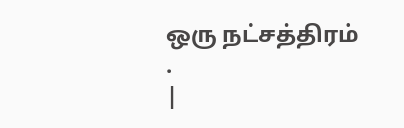ஒரு நட்சத்திரம் .
|